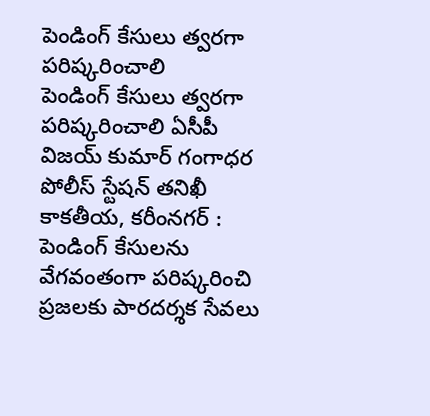పెండింగ్ కేసులు త్వరగా పరిష్కరించాలి
పెండింగ్ కేసులు త్వరగా పరిష్కరించాలి ఏసీపీ విజయ్ కుమార్ గంగాధర పోలీస్ స్టేషన్ తనిఖీ కాకతీయ, కరీంనగర్ : పెండింగ్ కేసులను వేగవంతంగా పరిష్కరించి ప్రజలకు పారదర్శక సేవలు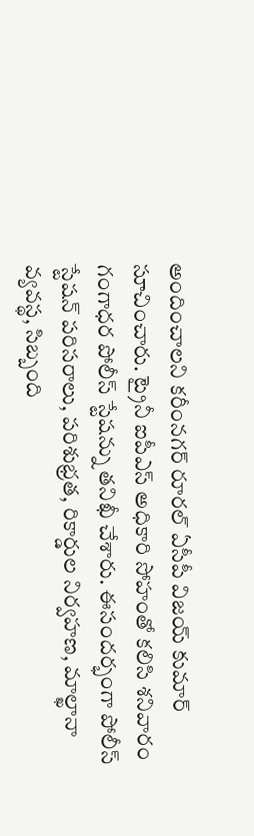అందించాలని కరీంనగర్ రూరల్ ఏసీపీ విజయ్ కుమార్ సూచించారు. ట్రైనీ ఐపీఎస్ అధికారి సోహంతో కలిసి శనివారం గంగాధర పోలీస్ స్టేషన్ను తనిఖీ చేశారు. ఈసందర్భంగా పోలీస్ స్టేషన్ పరిసరాలు, పరిశుభ్రత, రికార్డుల నిర్వహణ, మాల్ఖానా వ్యవస్థ, సిబ్బంది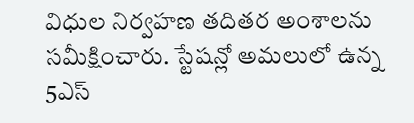విధుల నిర్వహణ తదితర అంశాలను సమీక్షించారు. స్టేషన్లో అమలులో ఉన్న 5ఎస్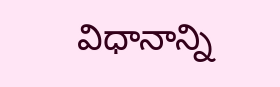విధానాన్ని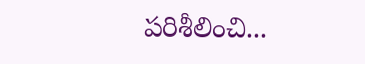పరిశీలించి...